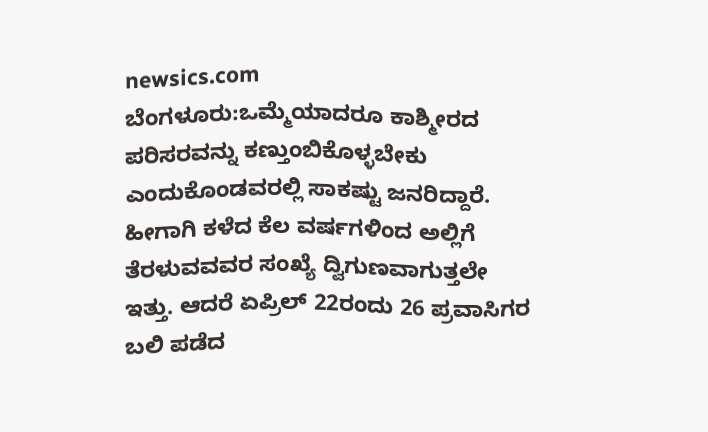newsics.com
ಬೆಂಗಳೂರು:ಒಮ್ಮೆಯಾದರೂ ಕಾಶ್ಮೀರದ ಪರಿಸರವನ್ನು ಕಣ್ತುಂಬಿಕೊಳ್ಳಬೇಕು ಎಂದುಕೊಂಡವರಲ್ಲಿ ಸಾಕಷ್ಟು ಜನರಿದ್ದಾರೆ. ಹೀಗಾಗಿ ಕಳೆದ ಕೆಲ ವರ್ಷಗಳಿಂದ ಅಲ್ಲಿಗೆ ತೆರಳುವವವರ ಸಂಖ್ಯೆ ದ್ವಿಗುಣವಾಗುತ್ತಲೇ ಇತ್ತು. ಆದರೆ ಏಪ್ರಿಲ್ 22ರಂದು 26 ಪ್ರವಾಸಿಗರ ಬಲಿ ಪಡೆದ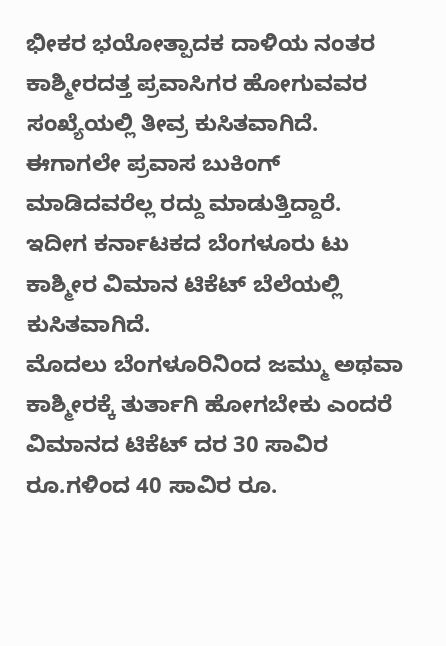ಭೀಕರ ಭಯೋತ್ಪಾದಕ ದಾಳಿಯ ನಂತರ ಕಾಶ್ಮೀರದತ್ತ ಪ್ರವಾಸಿಗರ ಹೋಗುವವರ ಸಂಖ್ಯೆಯಲ್ಲಿ ತೀವ್ರ ಕುಸಿತವಾಗಿದೆ. ಈಗಾಗಲೇ ಪ್ರವಾಸ ಬುಕಿಂಗ್ ಮಾಡಿದವರೆಲ್ಲ ರದ್ದು ಮಾಡುತ್ತಿದ್ದಾರೆ. ಇದೀಗ ಕರ್ನಾಟಕದ ಬೆಂಗಳೂರು ಟು ಕಾಶ್ಮೀರ ವಿಮಾನ ಟಿಕೆಟ್ ಬೆಲೆಯಲ್ಲಿ ಕುಸಿತವಾಗಿದೆ.
ಮೊದಲು ಬೆಂಗಳೂರಿನಿಂದ ಜಮ್ಮು ಅಥವಾ ಕಾಶ್ಮೀರಕ್ಕೆ ತುರ್ತಾಗಿ ಹೋಗಬೇಕು ಎಂದರೆ ವಿಮಾನದ ಟಿಕೆಟ್ ದರ 30 ಸಾವಿರ ರೂ.ಗಳಿಂದ 40 ಸಾವಿರ ರೂ.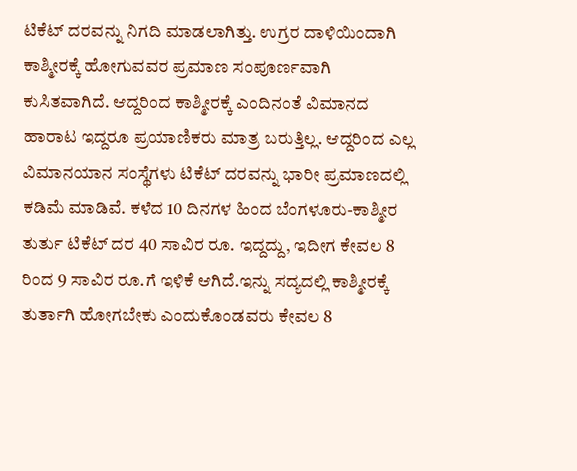ಟಿಕೆಟ್ ದರವನ್ನು ನಿಗದಿ ಮಾಡಲಾಗಿತ್ತು. ಉಗ್ರರ ದಾಳಿಯಿಂದಾಗಿ ಕಾಶ್ಮೀರಕ್ಕೆ ಹೋಗುವವರ ಪ್ರಮಾಣ ಸಂಪೂರ್ಣವಾಗಿ ಕುಸಿತವಾಗಿದೆ. ಆದ್ದರಿಂದ ಕಾಶ್ಮೀರಕ್ಕೆ ಎಂದಿನಂತೆ ವಿಮಾನದ ಹಾರಾಟ ಇದ್ದರೂ ಪ್ರಯಾಣಿಕರು ಮಾತ್ರ ಬರುತ್ತಿಲ್ಲ. ಆದ್ದರಿಂದ ಎಲ್ಲ ವಿಮಾನಯಾನ ಸಂಸ್ಥೆಗಳು ಟಿಕೆಟ್ ದರವನ್ನು ಭಾರೀ ಪ್ರಮಾಣದಲ್ಲಿ ಕಡಿಮೆ ಮಾಡಿವೆ. ಕಳೆದ 10 ದಿನಗಳ ಹಿಂದ ಬೆಂಗಳೂರು-ಕಾಶ್ಮೀರ ತುರ್ತು ಟಿಕೆಟ್ ದರ 40 ಸಾವಿರ ರೂ. ಇದ್ದದ್ದು, ಇದೀಗ ಕೇವಲ 8 ರಿಂದ 9 ಸಾವಿರ ರೂ.ಗೆ ಇಳಿಕೆ ಆಗಿದೆ.ಇನ್ನು ಸದ್ಯದಲ್ಲಿ ಕಾಶ್ಮೀರಕ್ಕೆ ತುರ್ತಾಗಿ ಹೋಗಬೇಕು ಎಂದುಕೊಂಡವರು ಕೇವಲ 8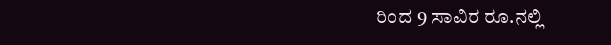ರಿಂದ 9 ಸಾವಿರ ರೂ.ನಲ್ಲಿ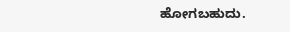ಹೋಗಬಹುದು.